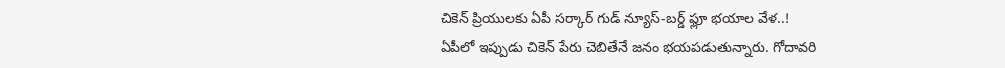చికెన్ ప్రియులకు ఏపీ సర్కార్ గుడ్ న్యూస్-బర్డ్ ఫ్లూ భయాల వేళ..!
ఏపీలో ఇప్పుడు చికెన్ పేరు చెబితేనే జనం భయపడుతున్నారు. గోదావరి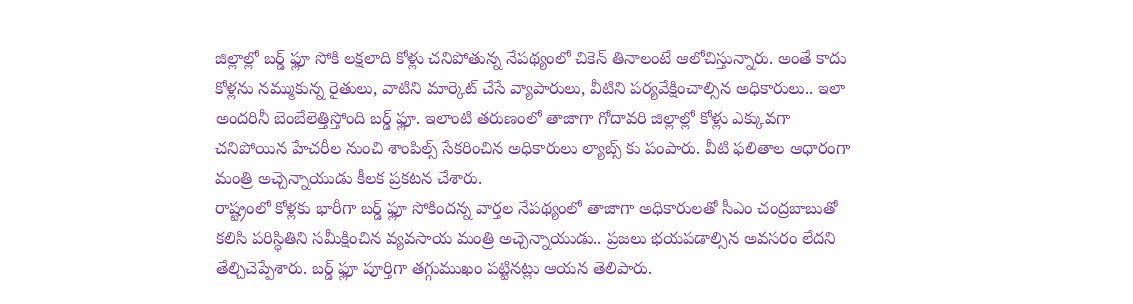జిల్లాల్లో బర్డ్ ఫ్లూ సోకి లక్షలాది కోళ్లు చనిపోతున్న నేపథ్యంలో చికెన్ తినాలంటే ఆలోచిస్తున్నారు. అంతే కాదు కోళ్లను నమ్ముకున్న రైతులు, వాటిని మార్కెట్ చేసే వ్యాపారులు, వీటిని పర్యవేక్షించాల్సిన అధికారులు.. ఇలా అందరినీ బెంబేలెత్తిస్తోంది బర్డ్ ఫ్లూ. ఇలాంటి తరుణంలో తాజాగా గోదావరి జిల్లాల్లో కోళ్లు ఎక్కువగా చనిపోయిన హేచరీల నుంచి శాంపిల్స్ సేకరించిన అధికారులు ల్యాబ్స్ కు పంపారు. వీటి ఫలితాల ఆధారంగా మంత్రి అచ్చెన్నాయుడు కీలక ప్రకటన చేశారు.
రాష్ట్రంలో కోళ్లకు భారీగా బర్డ్ ఫ్లూ సోకిందన్న వార్తల నేపథ్యంలో తాజాగా అధికారులతో సీఎం చంద్రబాబుతో కలిసి పరిస్ధితిని సమీక్షించిన వ్యవసాయ మంత్రి అచ్చెన్నాయుడు.. ప్రజలు భయపడాల్సిన అవసరం లేదని తేల్చిచెప్పేశారు. బర్డ్ ఫ్లూ పూర్తిగా తగ్గుముఖం పట్టినట్లు ఆయన తెలిపారు.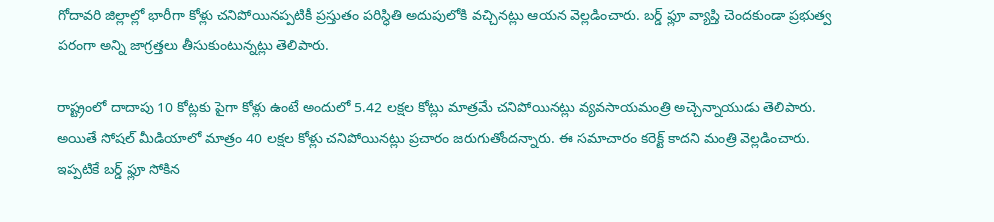గోదావరి జిల్లాల్లో భారీగా కోళ్లు చనిపోయినప్పటికీ ప్రస్తుతం పరిస్ధితి అదుపులోకి వచ్చినట్లు ఆయన వెల్లడించారు. బర్డ్ ఫ్లూ వ్యాప్తి చెందకుండా ప్రభుత్వ పరంగా అన్ని జాగ్రత్తలు తీసుకుంటున్నట్లు తెలిపారు.

రాష్ట్రంలో దాదాపు 10 కోట్లకు పైగా కోళ్లు ఉంటే అందులో 5.42 లక్షల కోట్లు మాత్రమే చనిపోయినట్లు వ్యవసాయమంత్రి అచ్చెన్నాయుడు తెలిపారు. అయితే సోషల్ మీడియాలో మాత్రం 40 లక్షల కోళ్లు చనిపోయినట్లు ప్రచారం జరుగుతోందన్నారు. ఈ సమాచారం కరెక్ట్ కాదని మంత్రి వెల్లడించారు. ఇప్పటికే బర్డ్ ఫ్లూ సోకిన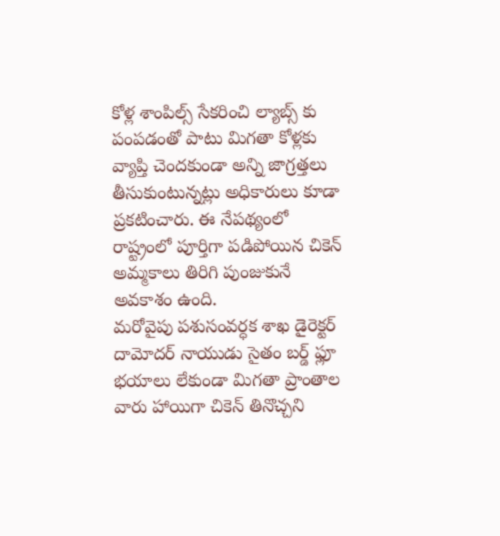కోళ్ల శాంపిల్స్ సేకరించి ల్యాబ్స్ కు పంపడంతో పాటు మిగతా కోళ్లకు వ్యాప్తి చెందకుండా అన్ని జాగ్రత్తలు తీసుకుంటున్నట్లు అధికారులు కూడా ప్రకటించారు. ఈ నేపథ్యంలో రాష్ట్రంలో పూర్తిగా పడిపోయిన చికెన్ అమ్మకాలు తిరిగి పుంజుకునే అవకాశం ఉంది.
మరోవైపు పశుసంవర్ధక శాఖ డైరెక్టర్ దామోదర్ నాయుడు సైతం బర్డ్ ఫ్లూ భయాలు లేకుండా మిగతా ప్రాంతాల వారు హాయిగా చికెన్ తినొచ్చని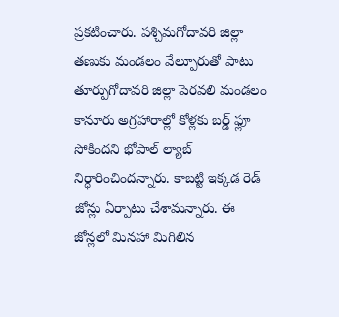ప్రకటించారు. పశ్చిమగోదావరి జిల్లా తణుకు మండలం వేల్పూరుతో పాటు తూర్పుగోదావరి జిల్లా పెరవలి మండలం కానూరు అగ్రహారాల్లో కోళ్లకు బర్డ్ ఫ్లూ సోకిందని భోపాల్ ల్యాబ్ నిర్ధారించిందన్నారు. కాబట్టి ఇక్కడ రెడ్ జోన్లు ఏర్పాటు చేశామన్నారు. ఈ జోన్లలో మినహా మిగిలిన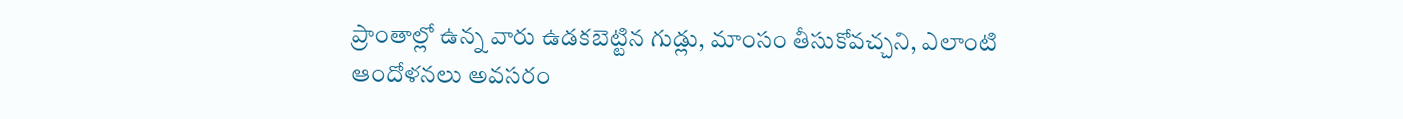ప్రాంతాల్లో ఉన్న వారు ఉడకబెట్టిన గుడ్లు, మాంసం తీసుకోవచ్చని, ఎలాంటి ఆందోళనలు అవసరం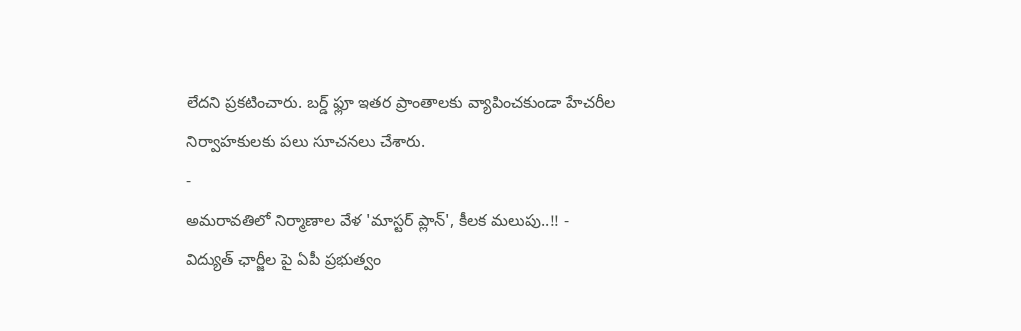లేదని ప్రకటించారు. బర్డ్ ఫ్లూ ఇతర ప్రాంతాలకు వ్యాపించకుండా హేచరీల నిర్వాహకులకు పలు సూచనలు చేశారు.
-
అమరావతిలో నిర్మాణాల వేళ 'మాస్టర్ ప్లాన్', కీలక మలుపు..!! -
విద్యుత్ ఛార్జీల పై ఏపీ ప్రభుత్వం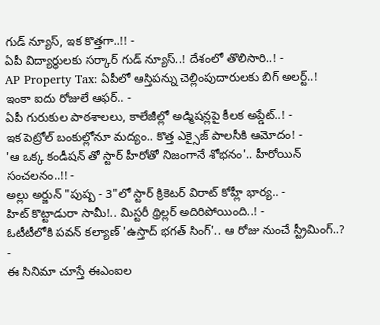గుడ్ న్యూస్, ఇక కొత్తగా..!! -
ఏపీ విద్యార్ధులకు సర్కార్ గుడ్ న్యూస్..! దేశంలో తొలిసారి..! -
AP Property Tax: ఏపీలో ఆస్తిపన్ను చెల్లింపుదారులకు బిగ్ అలర్ట్..! ఇంకా ఐదు రోజులే ఆఫర్.. -
ఏపీ గురుకుల పాఠశాలలు, కాలేజీల్లో అడ్మిషన్లపై కీలక అప్డేట్..! -
ఇక పెట్రోల్ బంకుల్లోనూ మద్యం.. కొత్త ఎక్సైజ్ పాలసీకి ఆమోదం! -
'ఆ ఒక్క కండీషన్ తో స్టార్ హీరోతో నిజంగానే శోభనం'.. హీరోయిన్ సంచలనం..!! -
అల్లు అర్జున్ "పుష్ప - 3"లో స్టార్ క్రికెటర్ విరాట్ కోహ్లీ భార్య.. -
హిట్ కొట్టాడురా సామీ!.. మిస్టరీ థ్రిల్లర్ అదిరిపోయింది..! -
ఓటీటీలోకి పవన్ కల్యాణ్ 'ఉస్తాద్ భగత్ సింగ్'.. ఆ రోజు నుంచే స్ట్రీమింగ్..? -
ఈ సినిమా చూస్తే ఈఎంఐల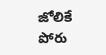జోలికే పోరు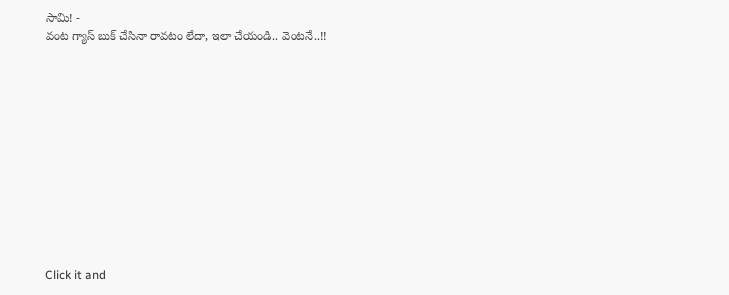సామి! -
వంట గ్యాస్ బుక్ చేసినా రావటం లేదా, ఇలా చేయండి.. వెంటనే..!!












Click it and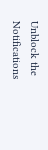Unblock the Notifications